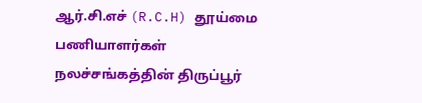ஆர்.சி.எச் (R.C.H) தூய்மை பணியாளர்கள் நலச்சங்கத்தின் திருப்பூர்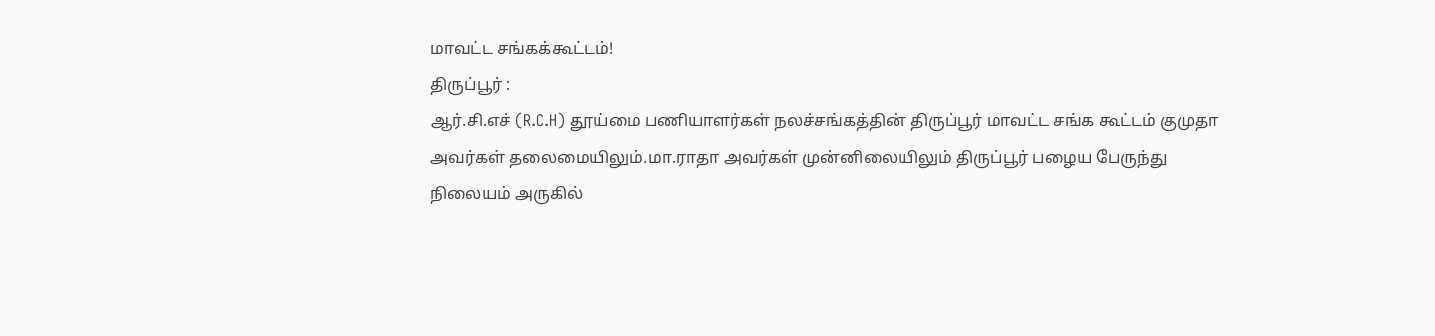மாவட்ட சங்கக்கூட்டம்!
திருப்பூர் :
ஆர்.சி.எச் (R.C.H) தூய்மை பணியாளர்கள் நலச்சங்கத்தின் திருப்பூர் மாவட்ட சங்க கூட்டம் குமுதா அவர்கள் தலைமையிலும்.மா.ராதா அவர்கள் முன்னிலையிலும் திருப்பூர் பழைய பேருந்து நிலையம் அருகில்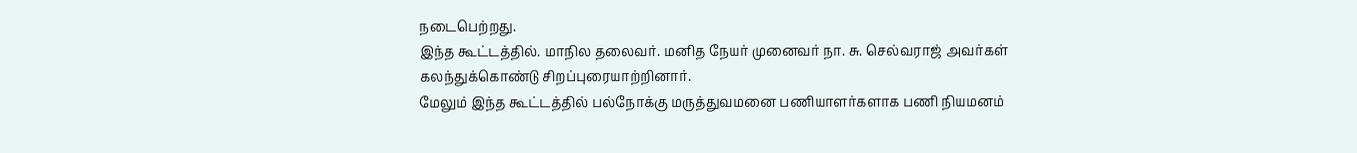நடைபெற்றது.
இந்த கூட்டத்தில். மாநில தலைவர். மனித நேயர் முனைவர் நா. சு. செல்வராஜ் அவர்கள் கலந்துக்கொண்டு சிறப்புரையாற்றினார்.
மேலும் இந்த கூட்டத்தில் பல்நோக்கு மருத்துவமனை பணியாளர்களாக பணி நியமனம்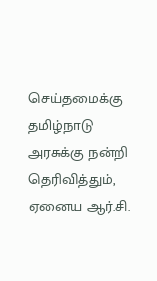செய்தமைக்கு தமிழ்நாடு அரசுக்கு நன்றி தெரிவித்தும், ஏனைய ஆர்.சி.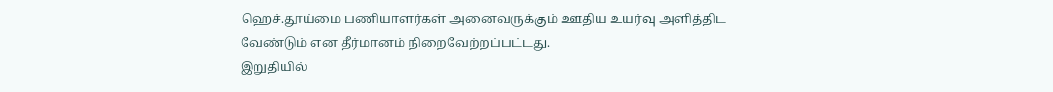ஹெச்.தூய்மை பணியாளர்கள் அனைவருக்கும் ஊதிய உயர்வு அளித்திட வேண்டும் என தீர்மானம் நிறைவேற்றப்பட்டது.
இறுதியில்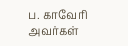ப. காவேரி அவர்கள்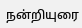நன்றியுரை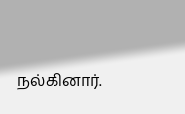நல்கினார்.